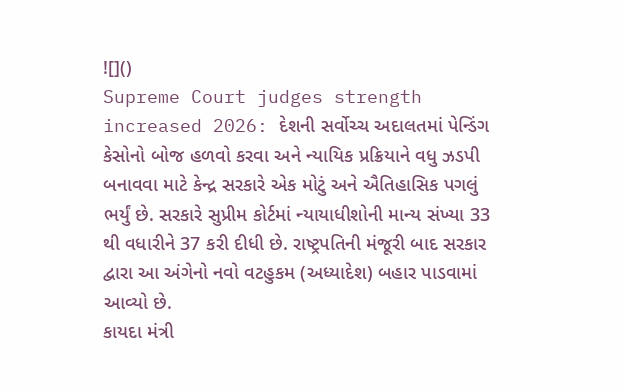![]()
Supreme Court judges strength increased 2026: દેશની સર્વોચ્ચ અદાલતમાં પેન્ડિંગ કેસોનો બોજ હળવો કરવા અને ન્યાયિક પ્રક્રિયાને વધુ ઝડપી બનાવવા માટે કેન્દ્ર સરકારે એક મોટું અને ઐતિહાસિક પગલું ભર્યું છે. સરકારે સુપ્રીમ કોર્ટમાં ન્યાયાધીશોની માન્ય સંખ્યા 33 થી વધારીને 37 કરી દીધી છે. રાષ્ટ્રપતિની મંજૂરી બાદ સરકાર દ્વારા આ અંગેનો નવો વટહુકમ (અધ્યાદેશ) બહાર પાડવામાં આવ્યો છે.
કાયદા મંત્રી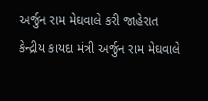અર્જુન રામ મેઘવાલે કરી જાહેરાત
કેન્દ્રીય કાયદા મંત્રી અર્જુન રામ મેઘવાલે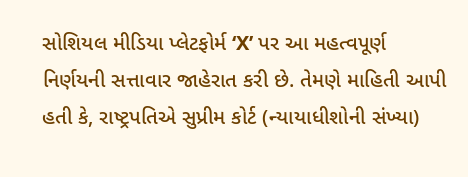સોશિયલ મીડિયા પ્લેટફોર્મ ‘X’ પર આ મહત્વપૂર્ણ નિર્ણયની સત્તાવાર જાહેરાત કરી છે. તેમણે માહિતી આપી હતી કે, રાષ્ટ્રપતિએ સુપ્રીમ કોર્ટ (ન્યાયાધીશોની સંખ્યા)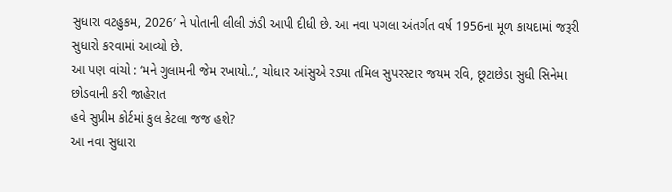સુધારા વટહુકમ, 2026′ ને પોતાની લીલી ઝંડી આપી દીધી છે. આ નવા પગલા અંતર્ગત વર્ષ 1956ના મૂળ કાયદામાં જરૂરી સુધારો કરવામાં આવ્યો છે.
આ પણ વાંચો : ‘મને ગુલામની જેમ રખાયો..’, ચોધાર આંસુએ રડ્યા તમિલ સુપરસ્ટાર જયમ રવિ, છૂટાછેડા સુધી સિનેમા છોડવાની કરી જાહેરાત
હવે સુપ્રીમ કોર્ટમાં કુલ કેટલા જજ હશે?
આ નવા સુધારા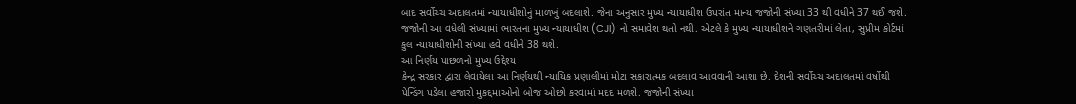બાદ સર્વોચ્ચ અદાલતમાં ન્યાયાધીશોનું માળખું બદલાશે. જેના અનુસાર મુખ્ય ન્યાયાધીશ ઉપરાંત માન્ય જજોની સંખ્યા 33 થી વધીને 37 થઈ જશે. જજોની આ વધેલી સંખ્યામાં ભારતના મુખ્ય ન્યાયાધીશ (CJI) નો સમાવેશ થતો નથી. એટલે કે મુખ્ય ન્યાયાધીશને ગણતરીમાં લેતા, સુપ્રીમ કોર્ટમાં કુલ ન્યાયાધીશોની સંખ્યા હવે વધીને 38 થશે.
આ નિર્ણય પાછળનો મુખ્ય ઉદ્દેશ્ય
કેન્દ્ર સરકાર દ્વારા લેવાયેલા આ નિર્ણયથી ન્યાયિક પ્રણાલીમાં મોટા સકારાત્મક બદલાવ આવવાની આશા છે. દેશની સર્વોચ્ચ અદાલતમાં વર્ષોથી પેન્ડિંગ પડેલા હજારો મુકદ્દમાઓનો બોજ ઓછો કરવામાં મદદ મળશે. જજોની સંખ્યા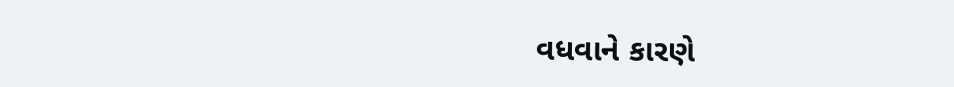વધવાને કારણે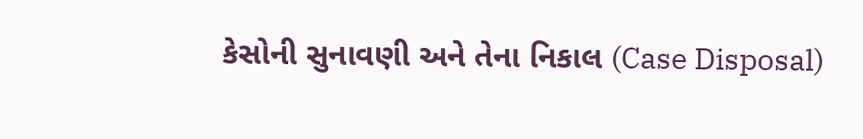કેસોની સુનાવણી અને તેના નિકાલ (Case Disposal)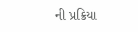ની પ્રક્રિયા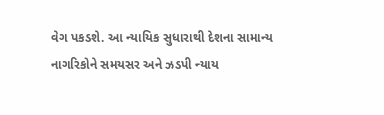વેગ પકડશે. આ ન્યાયિક સુધારાથી દેશના સામાન્ય નાગરિકોને સમયસર અને ઝડપી ન્યાય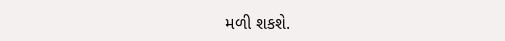મળી શકશે.